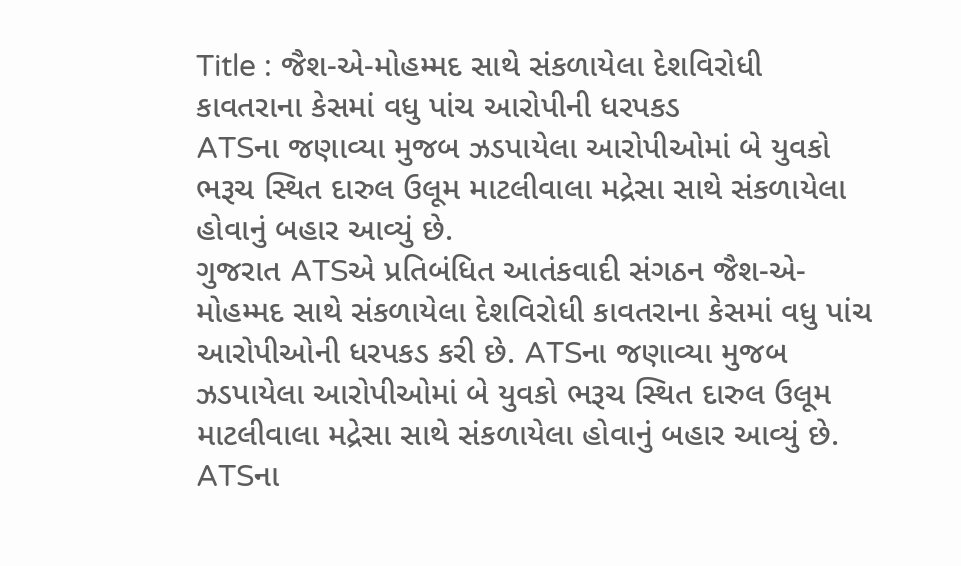Title : જૈશ-એ-મોહમ્મદ સાથે સંકળાયેલા દેશવિરોધી કાવતરાના કેસમાં વધુ પાંચ આરોપીની ધરપકડ
ATSના જણાવ્યા મુજબ ઝડપાયેલા આરોપીઓમાં બે યુવકો ભરૂચ સ્થિત દારુલ ઉલૂમ માટલીવાલા મદ્રેસા સાથે સંકળાયેલા હોવાનું બહાર આવ્યું છે.
ગુજરાત ATSએ પ્રતિબંધિત આતંકવાદી સંગઠન જૈશ-એ-મોહમ્મદ સાથે સંકળાયેલા દેશવિરોધી કાવતરાના કેસમાં વધુ પાંચ આરોપીઓની ધરપકડ કરી છે. ATSના જણાવ્યા મુજબ ઝડપાયેલા આરોપીઓમાં બે યુવકો ભરૂચ સ્થિત દારુલ ઉલૂમ માટલીવાલા મદ્રેસા સાથે સંકળાયેલા હોવાનું બહાર આવ્યું છે. ATSના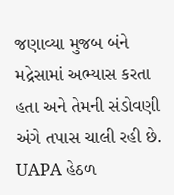જણાવ્યા મુજબ બંને મદ્રેસામાં અભ્યાસ કરતા હતા અને તેમની સંડોવણી અંગે તપાસ ચાલી રહી છે.
UAPA હેઠળ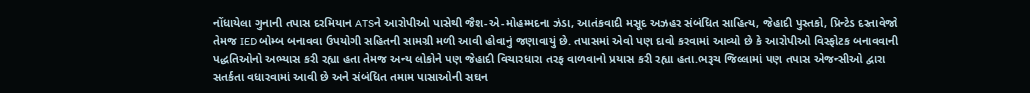નોંધાયેલા ગુનાની તપાસ દરમિયાન ATSને આરોપીઓ પાસેથી જૈશ-એ-મોહમ્મદના ઝંડા, આતંકવાદી મસૂદ અઝહર સંબંધિત સાહિત્ય, જેહાદી પુસ્તકો, પ્રિન્ટેડ દસ્તાવેજો તેમજ IED બોમ્બ બનાવવા ઉપયોગી સહિતની સામગ્રી મળી આવી હોવાનું જણાવાયું છે. તપાસમાં એવો પણ દાવો કરવામાં આવ્યો છે કે આરોપીઓ વિસ્ફોટક બનાવવાની પદ્ધતિઓનો અભ્યાસ કરી રહ્યા હતા તેમજ અન્ય લોકોને પણ જેહાદી વિચારધારા તરફ વાળવાનો પ્રયાસ કરી રહ્યા હતા.ભરૂચ જિલ્લામાં પણ તપાસ એજન્સીઓ દ્વારા સતર્કતા વધારવામાં આવી છે અને સંબંધિત તમામ પાસાઓની સઘન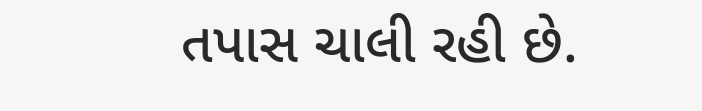તપાસ ચાલી રહી છે.